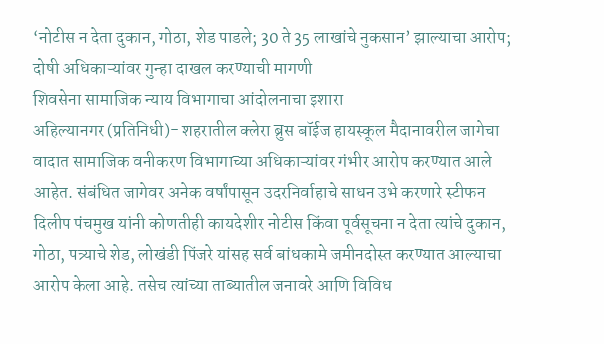‘नोटीस न देता दुकान, गोठा, शेड पाडले; 30 ते 35 लाखांचे नुकसान’ झाल्याचा आरोप; दोषी अधिकाऱ्यांवर गुन्हा दाखल करण्याची मागणी
शिवसेना सामाजिक न्याय विभागाचा आंदोलनाचा इशारा
अहिल्यानगर (प्रतिनिधी)- शहरातील क्लेरा ब्रुस बॉईज हायस्कूल मैदानावरील जागेचा वादात सामाजिक वनीकरण विभागाच्या अधिकाऱ्यांवर गंभीर आरोप करण्यात आले आहेत. संबंधित जागेवर अनेक वर्षांपासून उदरनिर्वाहाचे साधन उभे करणारे स्टीफन दिलीप पंचमुख यांनी कोणतीही कायदेशीर नोटीस किंवा पूर्वसूचना न देता त्यांचे दुकान, गोठा, पत्र्याचे शेड, लोखंडी पिंजरे यांसह सर्व बांधकामे जमीनदोस्त करण्यात आल्याचा आरोप केला आहे. तसेच त्यांच्या ताब्यातील जनावरे आणि विविध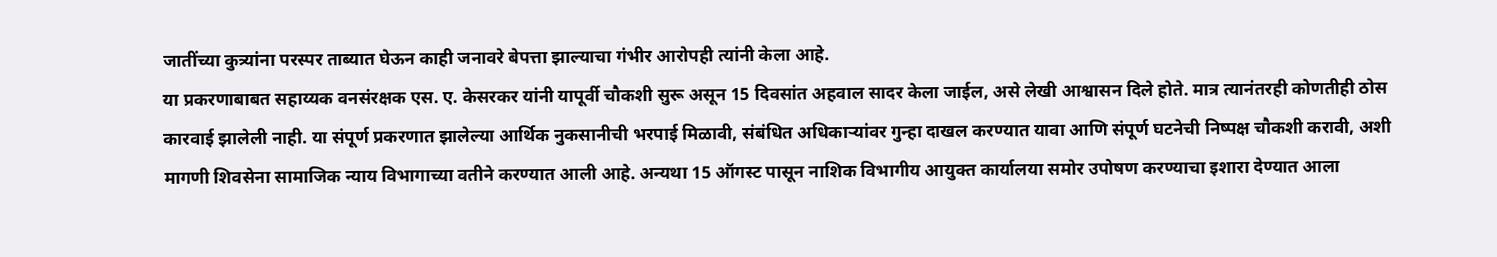जातींच्या कुत्र्यांना परस्पर ताब्यात घेऊन काही जनावरे बेपत्ता झाल्याचा गंभीर आरोपही त्यांनी केला आहे.
या प्रकरणाबाबत सहाय्यक वनसंरक्षक एस. ए. केसरकर यांनी यापूर्वी चौकशी सुरू असून 15 दिवसांत अहवाल सादर केला जाईल, असे लेखी आश्वासन दिले होते. मात्र त्यानंतरही कोणतीही ठोस कारवाई झालेली नाही. या संपूर्ण प्रकरणात झालेल्या आर्थिक नुकसानीची भरपाई मिळावी, संबंधित अधिकाऱ्यांवर गुन्हा दाखल करण्यात यावा आणि संपूर्ण घटनेची निष्पक्ष चौकशी करावी, अशी मागणी शिवसेना सामाजिक न्याय विभागाच्या वतीने करण्यात आली आहे. अन्यथा 15 ऑगस्ट पासून नाशिक विभागीय आयुक्त कार्यालया समोर उपोषण करण्याचा इशारा देण्यात आला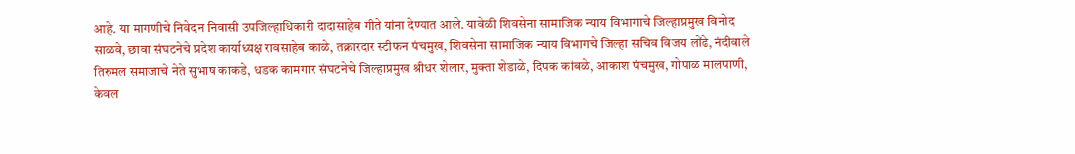आहे. या मागणीचे निवेदन निवासी उपजिल्हाधिकारी दादासाहेब गीते यांना देण्यात आले. यावेळी शिवसेना सामाजिक न्याय विभागाचे जिल्हाप्रमुख विनोद साळवे, छावा संघटनेचे प्रदेश कार्याध्यक्ष रावसाहेब काळे, तक्रारदार स्टीफन पंचमुख, शिवसेना सामाजिक न्याय विभागचे जिल्हा सचिव विजय लोंढे, नंदीवाले तिरुमल समाजाचे नेते सुभाष काकडे, धडक कामगार संघटनेचे जिल्हाप्रमुख श्रीधर शेलार, मुक्ता शेडाळे, दिपक कांबळे, आकाश पंचमुख, गोपाळ मालपाणी, केवल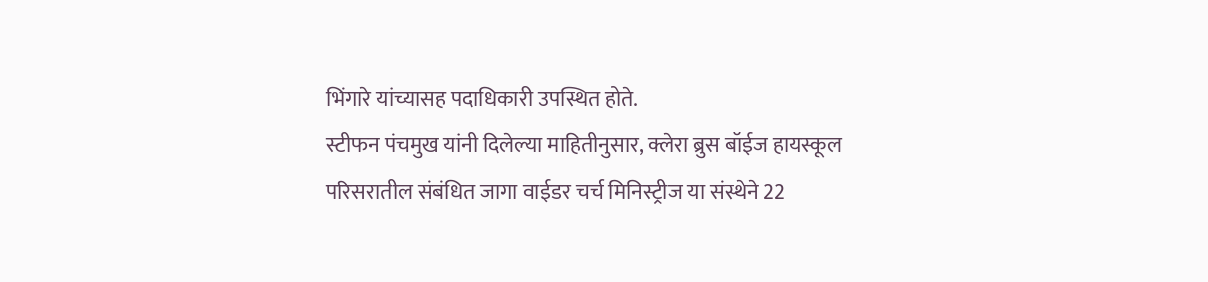भिंगारे यांच्यासह पदाधिकारी उपस्थित होते.
स्टीफन पंचमुख यांनी दिलेल्या माहितीनुसार, क्लेरा ब्रुस बॉईज हायस्कूल परिसरातील संबंधित जागा वाईडर चर्च मिनिस्ट्रीज या संस्थेने 22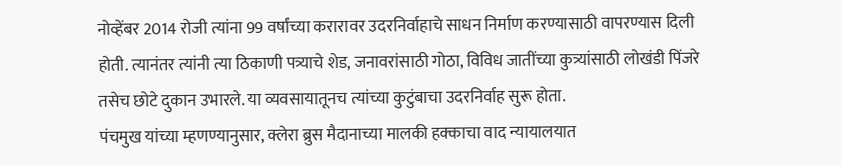नोव्हेंबर 2014 रोजी त्यांना 99 वर्षांच्या करारावर उदरनिर्वाहाचे साधन निर्माण करण्यासाठी वापरण्यास दिली होती. त्यानंतर त्यांनी त्या ठिकाणी पत्र्याचे शेड, जनावरांसाठी गोठा, विविध जातींच्या कुत्र्यांसाठी लोखंडी पिंजरे तसेच छोटे दुकान उभारले. या व्यवसायातूनच त्यांच्या कुटुंबाचा उदरनिर्वाह सुरू होता.
पंचमुख यांच्या म्हणण्यानुसार, क्लेरा ब्रुस मैदानाच्या मालकी हक्काचा वाद न्यायालयात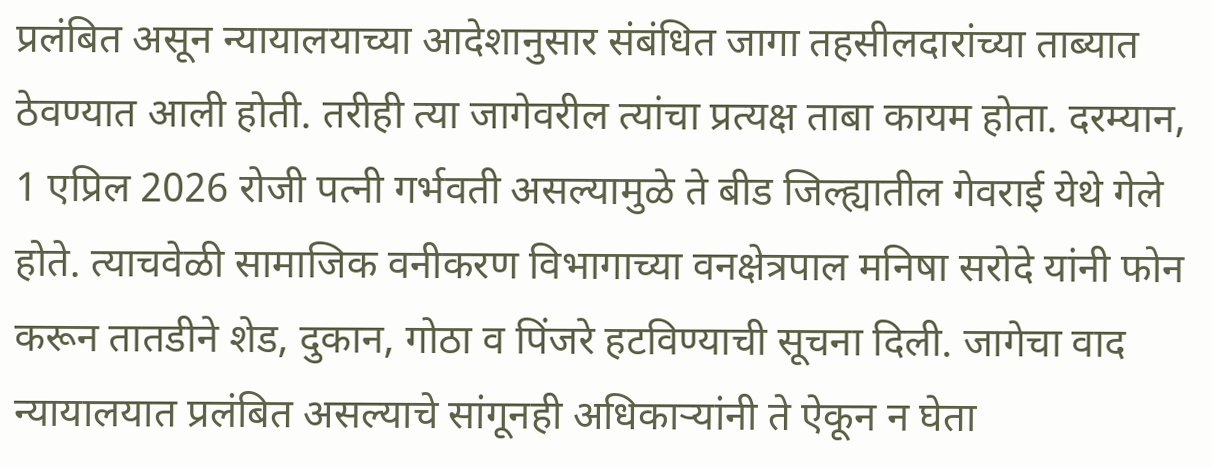प्रलंबित असून न्यायालयाच्या आदेशानुसार संबंधित जागा तहसीलदारांच्या ताब्यात ठेवण्यात आली होती. तरीही त्या जागेवरील त्यांचा प्रत्यक्ष ताबा कायम होता. दरम्यान, 1 एप्रिल 2026 रोजी पत्नी गर्भवती असल्यामुळे ते बीड जिल्ह्यातील गेवराई येथे गेले होते. त्याचवेळी सामाजिक वनीकरण विभागाच्या वनक्षेत्रपाल मनिषा सरोदे यांनी फोन करून तातडीने शेड, दुकान, गोठा व पिंजरे हटविण्याची सूचना दिली. जागेचा वाद न्यायालयात प्रलंबित असल्याचे सांगूनही अधिकाऱ्यांनी ते ऐकून न घेता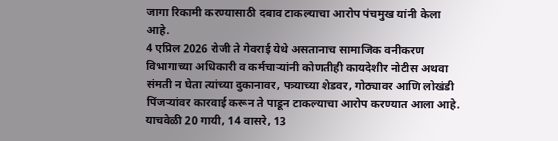जागा रिकामी करण्यासाठी दबाव टाकल्याचा आरोप पंचमुख यांनी केला आहे.
4 एप्रिल 2026 रोजी ते गेवराई येथे असतानाच सामाजिक वनीकरण विभागाच्या अधिकारी व कर्मचाऱ्यांनी कोणतीही कायदेशीर नोटीस अथवा संमती न घेता त्यांच्या दुकानावर, पत्र्याच्या शेडवर, गोठ्यावर आणि लोखंडी पिंजऱ्यांवर कारवाई करून ते पाडून टाकल्याचा आरोप करण्यात आला आहे. याचवेळी 20 गायी, 14 वासरे, 13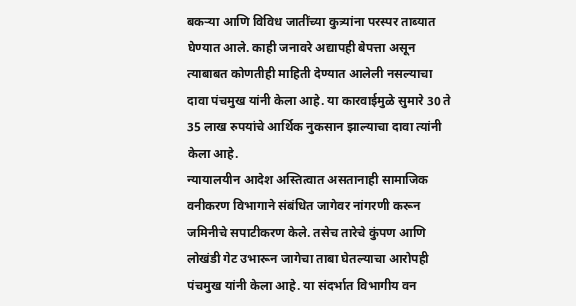बकऱ्या आणि विविध जातींच्या कुत्र्यांना परस्पर ताब्यात घेण्यात आले. काही जनावरे अद्यापही बेपत्ता असून त्याबाबत कोणतीही माहिती देण्यात आलेली नसल्याचा दावा पंचमुख यांनी केला आहे. या कारवाईमुळे सुमारे 30 ते 35 लाख रुपयांचे आर्थिक नुकसान झाल्याचा दावा त्यांनी केला आहे.
न्यायालयीन आदेश अस्तित्वात असतानाही सामाजिक वनीकरण विभागाने संबंधित जागेवर नांगरणी करून जमिनीचे सपाटीकरण केले. तसेच तारेचे कुंपण आणि लोखंडी गेट उभारून जागेचा ताबा घेतल्याचा आरोपही पंचमुख यांनी केला आहे. या संदर्भात विभागीय वन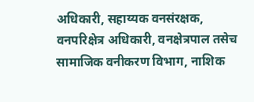अधिकारी, सहाय्यक वनसंरक्षक, वनपरिक्षेत्र अधिकारी, वनक्षेत्रपाल तसेच सामाजिक वनीकरण विभाग, नाशिक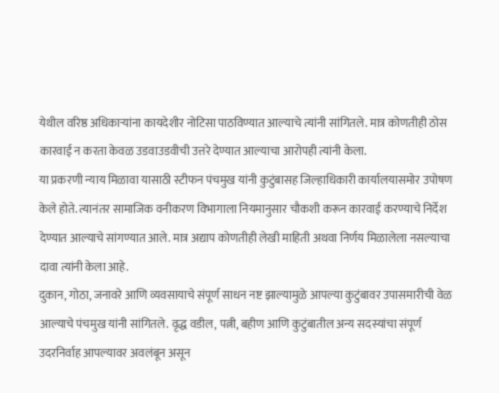येथील वरिष्ठ अधिकाऱ्यांना कायदेशीर नोटिसा पाठविण्यात आल्याचे त्यांनी सांगितले. मात्र कोणतीही ठोस कारवाई न करता केवळ उडवाउडवीची उत्तरे देण्यात आल्याचा आरोपही त्यांनी केला.
या प्रकरणी न्याय मिळावा यासाठी स्टीफन पंचमुख यांनी कुटुंबासह जिल्हाधिकारी कार्यालयासमोर उपोषण केले होते. त्यानंतर सामाजिक वनीकरण विभागाला नियमानुसार चौकशी करून कारवाई करण्याचे निर्देश देण्यात आल्याचे सांगण्यात आले. मात्र अद्याप कोणतीही लेखी माहिती अथवा निर्णय मिळालेला नसल्याचा दावा त्यांनी केला आहे.
दुकान, गोठा, जनावरे आणि व्यवसायाचे संपूर्ण साधन नष्ट झाल्यामुळे आपल्या कुटुंबावर उपासमारीची वेळ आल्याचे पंचमुख यांनी सांगितले. वृद्ध वडील, पत्नी, बहीण आणि कुटुंबातील अन्य सदस्यांचा संपूर्ण उदरनिर्वाह आपल्यावर अवलंबून असून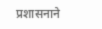प्रशासनाने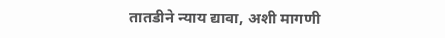तातडीने न्याय द्यावा, अशी मागणी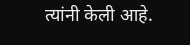त्यांनी केली आहे.